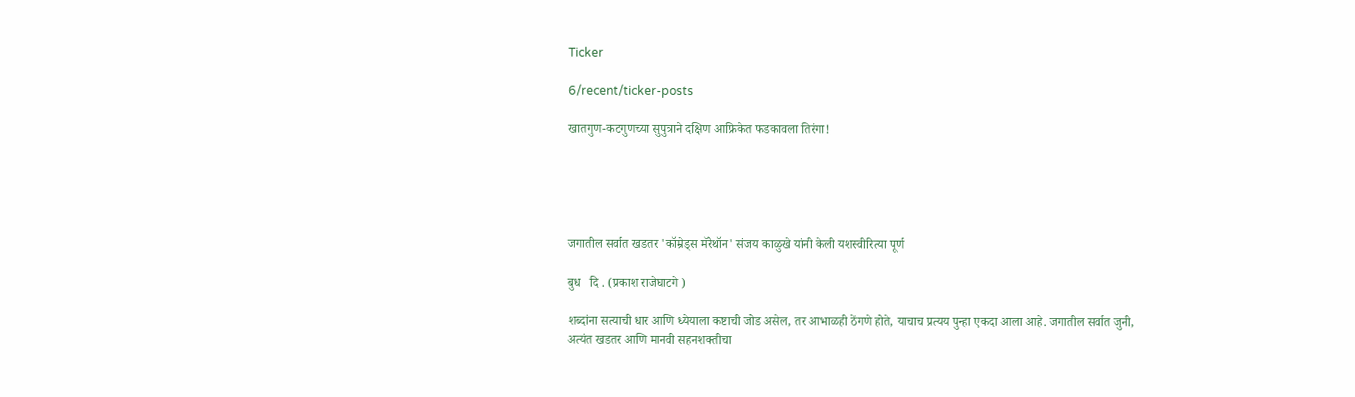Ticker

6/recent/ticker-posts

खातगुण-कटगुणच्या सुपुत्राने दक्षिण आफ्रिकेत फडकावला तिरंगा!





जगातील सर्वात खडतर 'कॉम्रेड्स मॅरेथॉन' संजय काळुखे यांनी केली यशस्वीरित्या पूर्ण

बुध   दि . (प्रकाश राजेघाटगे )

शब्दांना सत्याची धार आणि ध्येयाला कष्टाची जोड असेल, तर आभाळही ठेंगणे होते, याचाच प्रत्यय पुन्हा एकदा आला आहे. जगातील सर्वात जुनी, अत्यंत खडतर आणि मानवी सहनशक्तीचा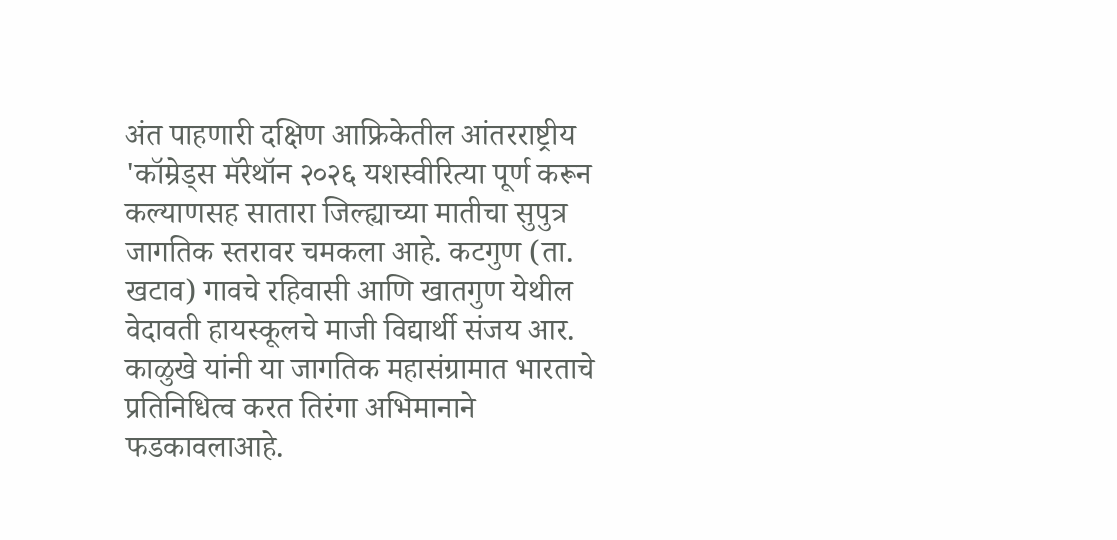अंत पाहणारी दक्षिण आफ्रिकेतील आंतरराष्ट्रीय 'कॉम्रेड्स मॅरेथॉन २०२६ यशस्वीरित्या पूर्ण करून कल्याणसह सातारा जिल्ह्याच्या मातीचा सुपुत्र जागतिक स्तरावर चमकला आहे. कटगुण (ता. खटाव) गावचे रहिवासी आणि खातगुण येथील वेदावती हायस्कूलचे माजी विद्यार्थी संजय आर. काळुखे यांनी या जागतिक महासंग्रामात भारताचे प्रतिनिधित्व करत तिरंगा अभिमानाने फडकावलाआहे.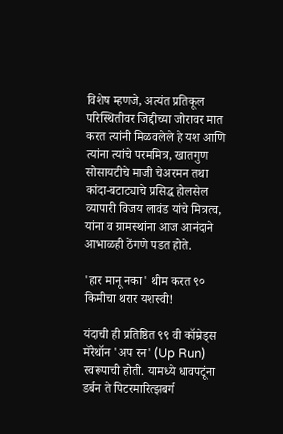विशेष म्हणजे, अत्यंत प्रतिकूल परिस्थितीवर जिद्दीच्या जोरावर मात करत त्यांनी मिळवलेले हे यश आणि त्यांना त्यांचे परममित्र, खातगुण सोसायटीचे माजी चेअरमन तथा कांदा-बटाट्याचे प्रसिद्ध होलसेल व्यापारी विजय लावंड यांचे मित्रत्व, यांना व ग्रामस्थांना आज आनंदाने आभाळही ठेंगणे पडत होते.

'हार मानू नका' थीम करत ९० किमीचा थरार यशस्वी!

यंदाची ही प्रतिष्ठित ९९ वी कॉम्रेड्स मॅरेथॉन 'अप रन' (Up Run) स्वरूपाची होती. यामध्ये धावपटूंना डर्बन ते पिटरमारित्झबर्ग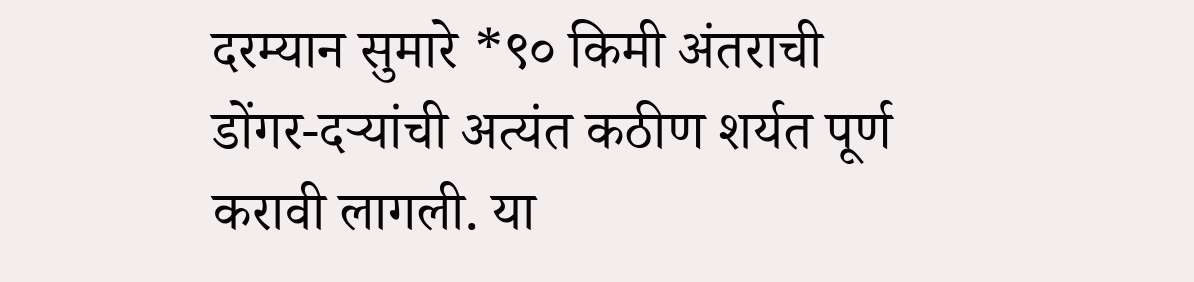दरम्यान सुमारे *९० किमी अंतराची डोंगर-दऱ्यांची अत्यंत कठीण शर्यत पूर्ण करावी लागली. या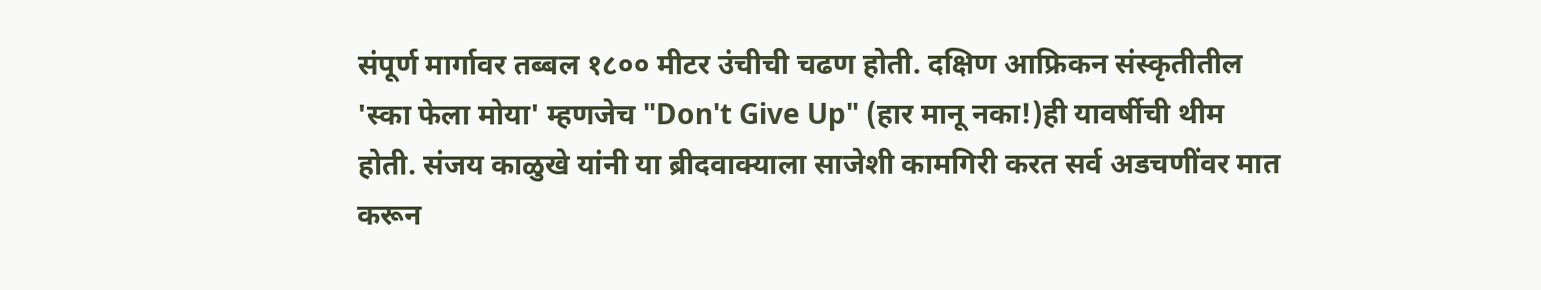संपूर्ण मार्गावर तब्बल १८०० मीटर उंचीची चढण होती. दक्षिण आफ्रिकन संस्कृतीतील 'स्का फेला मोया' म्हणजेच "Don't Give Up" (हार मानू नका!)ही यावर्षीची थीम होती. संजय काळुखे यांनी या ब्रीदवाक्याला साजेशी कामगिरी करत सर्व अडचणींवर मात करून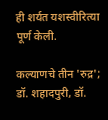ही शर्यत यशस्वीरित्या पूर्ण केली.

कल्याणचे तीन 'रुद्र'; डॉ. शहादपुरी, डॉ.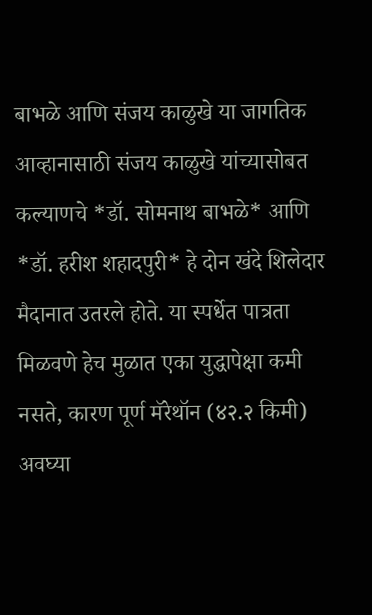बाभळे आणि संजय काळुखे या जागतिक आव्हानासाठी संजय काळुखे यांच्यासोबत कल्याणचे *डॉ. सोमनाथ बाभळे* आणि *डॉ. हरीश शहादपुरी* हे दोन खंदे शिलेदार मैदानात उतरले होते. या स्पर्धेत पात्रता मिळवणे हेच मुळात एका युद्धापेक्षा कमी नसते, कारण पूर्ण मॅरेथॉन (४२.२ किमी) अवघ्या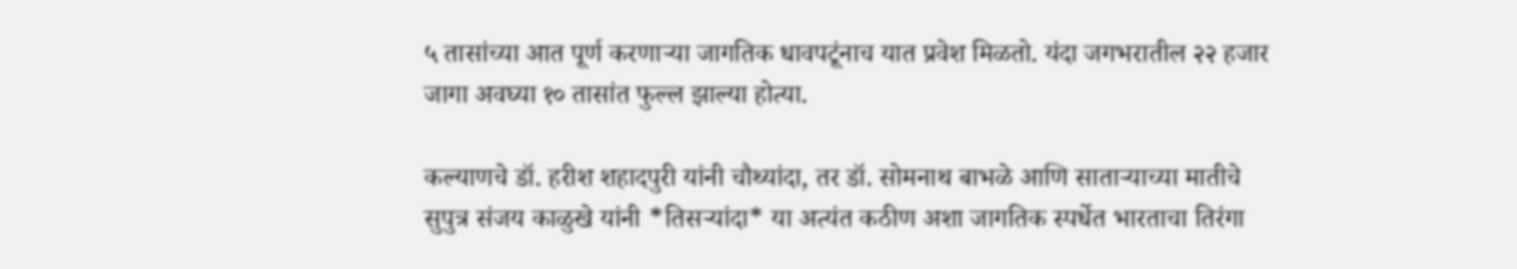५ तासांच्या आत पूर्ण करणाऱ्या जागतिक धावपटूंनाच यात प्रवेश मिळतो. यंदा जगभरातील २२ हजार जागा अवघ्या १० तासांत फुल्ल झाल्या होत्या.

कल्याणचे डॉ. हरीश शहादपुरी यांनी चौथ्यांदा, तर डॉ. सोमनाथ बाभळे आणि साताऱ्याच्या मातीचे सुपुत्र संजय काळुखे यांनी *तिसऱ्यांदा* या अत्यंत कठीण अशा जागतिक स्पर्धेत भारताचा तिरंगा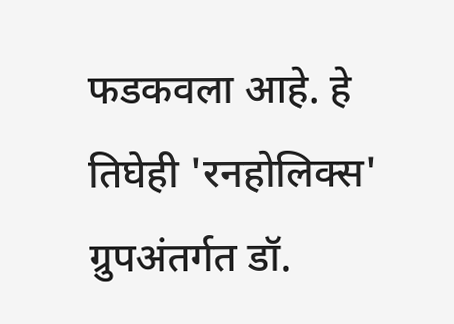फडकवला आहे. हे तिघेही 'रनहोलिक्स' ग्रुपअंतर्गत डॉ.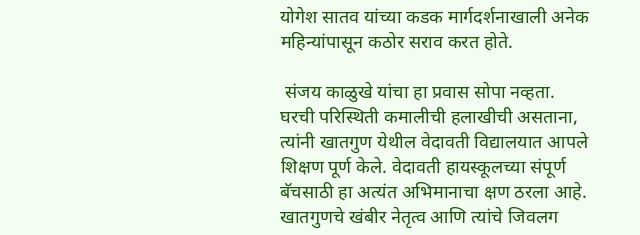योगेश सातव यांच्या कडक मार्गदर्शनाखाली अनेक महिन्यांपासून कठोर सराव करत होते.

 संजय काळुखे यांचा हा प्रवास सोपा नव्हता. घरची परिस्थिती कमालीची हलाखीची असताना, त्यांनी खातगुण येथील वेदावती विद्यालयात आपले शिक्षण पूर्ण केले. वेदावती हायस्कूलच्या संपूर्ण बॅचसाठी हा अत्यंत अभिमानाचा क्षण ठरला आहे. खातगुणचे खंबीर नेतृत्व आणि त्यांचे जिवलग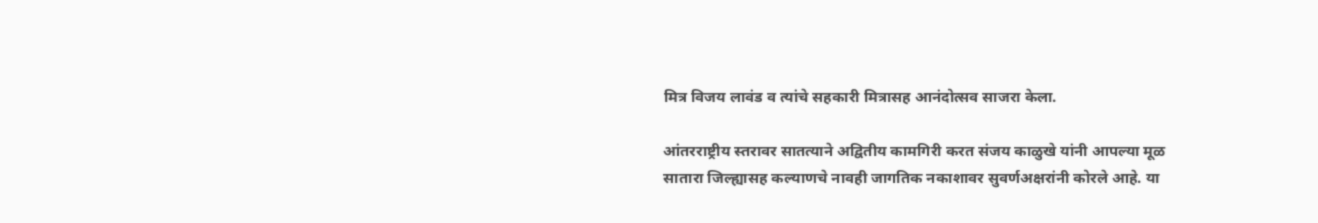मित्र विजय लावंड व त्यांचे सहकारी मित्रासह आनंदोत्सव साजरा केला.

आंतरराष्ट्रीय स्तरावर सातत्याने अद्वितीय कामगिरी करत संजय काळुखे यांनी आपल्या मूळ सातारा जिल्ह्यासह कल्याणचे नावही जागतिक नकाशावर सुवर्णअक्षरांनी कोरले आहे. या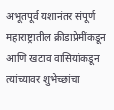अभूतपूर्व यशानंतर संपूर्ण महाराष्ट्रातील क्रीडाप्रेमींकडून आणि खटाव वासियांकडून त्यांच्यावर शुभेच्छांचा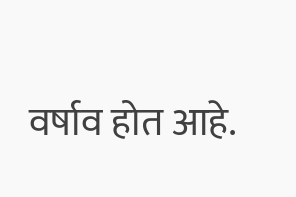वर्षाव होत आहे.